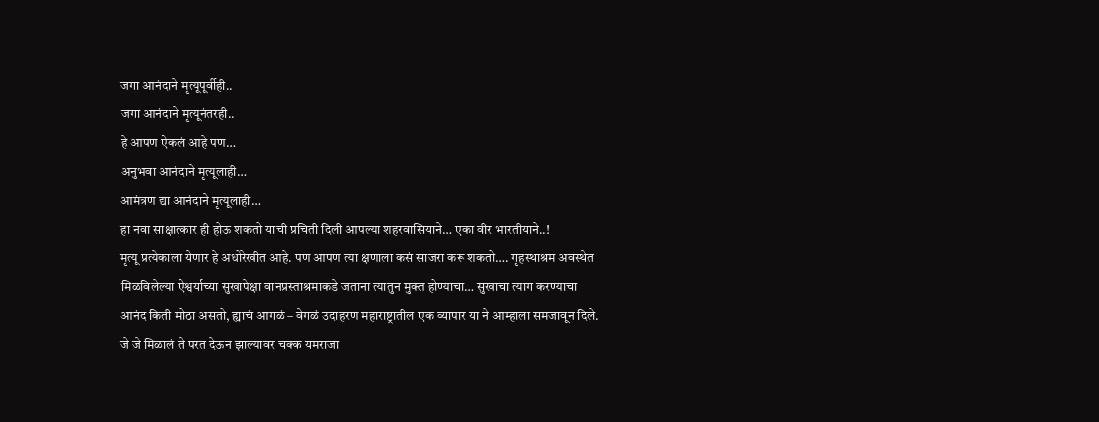जगा आनंदाने मृत्यूपूर्वीही..
जगा आनंदाने मृत्यूनंतरही..
हे आपण ऐकलं आहे पण…
अनुभवा आनंदाने मृत्यूलाही…
आमंत्रण द्या आनंदाने मृत्यूलाही…
हा नवा साक्षात्कार ही होऊ शकतो याची प्रचिती दिली आपल्या शहरवासियाने… एका वीर भारतीयाने..!
मृत्यू प्रत्येकाला येणार हे अधोरेखीत आहे. पण आपण त्या क्षणाला कसं साजरा करू शकतो…. गृहस्थाश्रम अवस्थेत मिळविलेल्या ऐश्वर्याच्या सुखापेक्षा वानप्रस्ताश्रमाकडे जताना त्यातुन मुक्त होण्याचा… सुखाचा त्याग करण्याचा आनंद किती मोठा असतो, ह्याचं आगळं – वेगळं उदाहरण महाराष्ट्रातील एक व्यापार या ने आम्हाला समजावून दिले.
जे जे मिळालं ते परत देऊन झाल्यावर चक्क यमराजा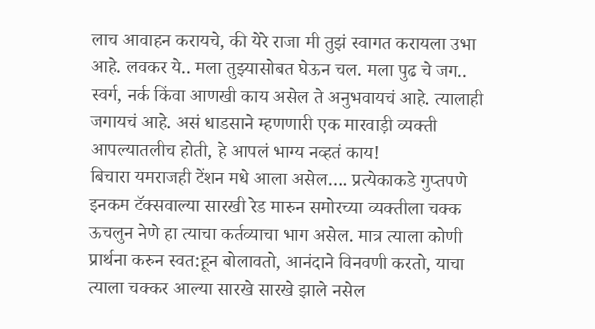लाच आवाहन करायचे, की येरे राजा मी तुझं स्वागत करायला उभा आहे. लवकर ये.. मला तुझ्यासोबत घेऊन चल. मला पुढ चे जग.. स्वर्ग, नर्क किंवा आणखी काय असेल ते अनुभवायचं आहे. त्यालाही जगायचं आहे. असं धाडसाने म्हणणारी एक मारवाड़ी व्यक्ती आपल्यातलीच होती, हे आपलं भाग्य नव्हतं काय!
बिचारा यमराजही टेंशन मधे आला असेल…. प्रत्येकाकडे गुप्तपणे इनकम टॅक्सवाल्या सारखी रेड मारुन समोरच्या व्यक्तीला चक्क ऊचलुन नेणे हा त्याचा कर्तव्याचा भाग असेल. मात्र त्याला कोणी प्रार्थना करुन स्वत:हून बोलावतो, आनंदाने विनवणी करतो, याचा त्याला चक्कर आल्या सारखे सारखे झाले नसेल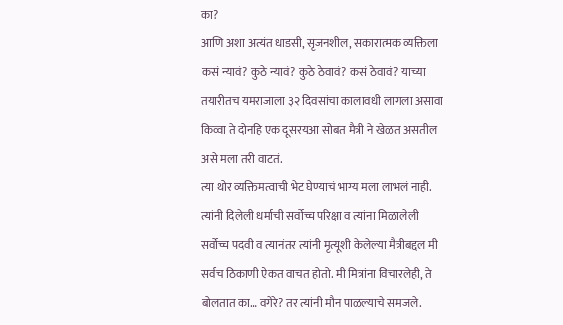का?
आणि अशा अत्यंत धाडसी, सृजनशील, सकारात्मक व्यक्तिला कसं न्यावं? कुठे न्यावं? कुठे ठेवावं? कसं ठेवावं? याच्या तयारीतच यमराजाला ३२ दिवसांचा कालावधी लागला असावा किव्वा ते दोनहि एक दूसरयआ सोबत मैत्री ने खेळत असतील असे मला तरी वाटतं.
त्या थोर व्यक्तिमत्वाची भेट घेण्याचं भाग्य मला लाभलं नाही. त्यांनी दिलेली धर्माची सर्वोच्च परिक्षा व त्यांना मिळालेली सर्वोच्च पदवी व त्यानंतर त्यांनी मृत्यूशी केलेल्या मैत्रीबद्दल मी सर्वच ठिकाणी ऐकत वाचत होतो. मी मित्रांना विचारलेही, ते बोलतात का… वगेरे? तर त्यांनी मौन पाळल्याचे समजले.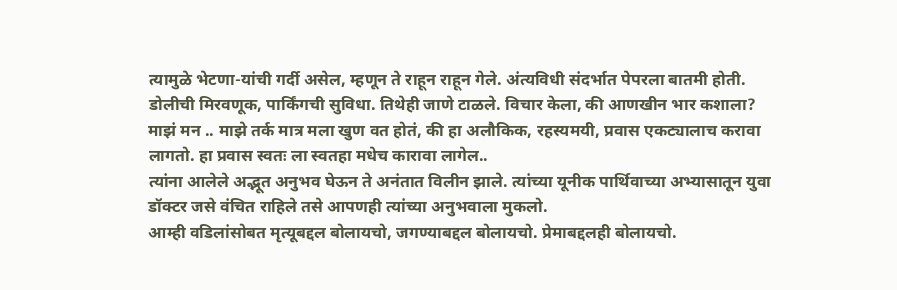त्यामुळे भेटणा-यांची गर्दी असेल, म्हणून ते राहून राहून गेले. अंत्यविधी संदर्भात पेपरला बातमी होती. डोलीची मिरवणूक, पार्किंगची सुविधा. तिथेही जाणे टाळले. विचार केला, की आणखीन भार कशाला?
माझं मन .. माझे तर्क मात्र मला खुण वत होतं, की हा अलौकिक, रहस्यमयी, प्रवास एकट्यालाच करावा लागतो. हा प्रवास स्वतः ला स्वतहा मधेच कारावा लागेल..
त्यांना आलेले अद्भूत अनुभव घेऊन ते अनंतात विलीन झाले. त्यांच्या यूनीक पार्थिवाच्या अभ्यासातून युवा डॉक्टर जसे वंचित राहिले तसे आपणही त्यांच्या अनुभवाला मुकलो.
आम्ही वडिलांसोबत मृत्यूबद्दल बोलायचो, जगण्याबद्दल बोलायचो. प्रेमाबद्दलही बोलायचो.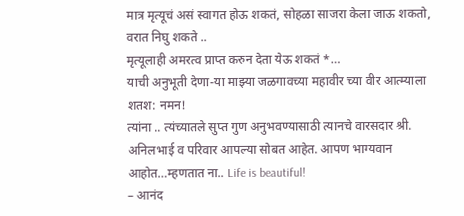मात्र मृत्यूचं असं स्वागत होऊ शकतं, सोहळा साजरा केला जाऊ शकतो, वरात निघु शकते ..
मृत्यूलाही अमरत्व प्राप्त करुन देता येऊ शकतं *…
याची अनुभूती देणा-या माझ्या जळगावच्या महावीर च्या वीर आत्म्याला शतश: नमन!
त्यांना .. त्यंच्यातले सुप्त गुण अनुभवण्यासाठी त्यानचे वारसदार श्री. अनिलभाई व परिवार आपल्या सोबत आहेत. आपण भाग्यवान आहोत…म्हणतात ना.. Life is beautiful!
– आनंद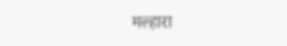मल्हारा